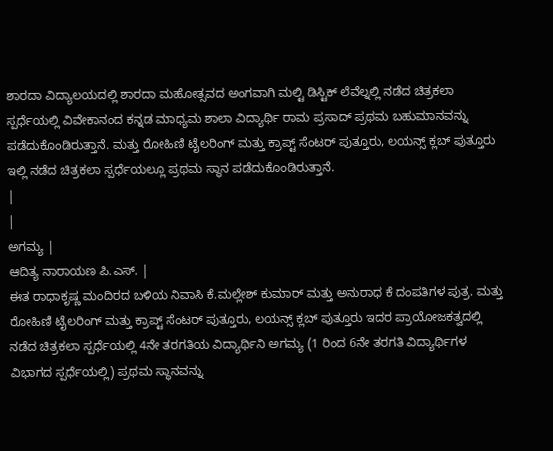ಶಾರದಾ ವಿದ್ಯಾಲಯದಲ್ಲಿ ಶಾರದಾ ಮಹೋತ್ಸವದ ಅಂಗವಾಗಿ ಮಲ್ಟಿ ಡಿಸ್ಟಿಕ್ ಲೆವೆಲ್ನಲ್ಲಿ ನಡೆದ ಚಿತ್ರಕಲಾ ಸ್ಪರ್ಧೆಯಲ್ಲಿ ವಿವೇಕಾನಂದ ಕನ್ನಡ ಮಾಧ್ಯಮ ಶಾಲಾ ವಿದ್ಯಾರ್ಥಿ ರಾಮ ಪ್ರಸಾದ್ ಪ್ರಥಮ ಬಹುಮಾನವನ್ನು ಪಡೆದುಕೊಂಡಿರುತ್ತಾನೆ. ಮತ್ತು ರೋಹಿಣಿ ಟೈಲರಿಂಗ್ ಮತ್ತು ಕ್ರಾಪ್ಟ್ ಸೆಂಟರ್ ಪುತ್ತೂರು, ಲಯನ್ಸ್ ಕ್ಲಬ್ ಪುತ್ತೂರು ಇಲ್ಲಿ ನಡೆದ ಚಿತ್ರಕಲಾ ಸ್ಪರ್ಧೆಯಲ್ಲೂ ಪ್ರಥಮ ಸ್ಥಾನ ಪಡೆದುಕೊಂಡಿರುತ್ತಾನೆ.
|
|
ಅಗಮ್ಯ |
ಆದಿತ್ಯ ನಾರಾಯಣ ಪಿ.ಎಸ್. |
ಈತ ರಾಧಾಕೃಷ್ಣ ಮಂದಿರದ ಬಳಿಯ ನಿವಾಸಿ ಕೆ.ಮಲ್ಲೇಶ್ ಕುಮಾರ್ ಮತ್ತು ಅನುರಾಧ ಕೆ ದಂಪತಿಗಳ ಪುತ್ರ. ಮತ್ತು ರೋಹಿಣಿ ಟೈಲರಿಂಗ್ ಮತ್ತು ಕ್ರಾಪ್ಟ್ ಸೆಂಟರ್ ಪುತ್ತೂರು, ಲಯನ್ಸ್ ಕ್ಲಬ್ ಪುತ್ತೂರು ಇದರ ಪ್ರಾಯೋಜಕತ್ವದಲ್ಲಿ ನಡೆದ ಚಿತ್ರಕಲಾ ಸ್ಪರ್ಧೆಯಲ್ಲಿ 4ನೇ ತರಗತಿಯ ವಿದ್ಯಾರ್ಥಿನಿ ಅಗಮ್ಯ (1 ರಿಂದ 6ನೇ ತರಗತಿ ವಿದ್ಯಾರ್ಥಿಗಳ ವಿಭಾಗದ ಸ್ಪರ್ಧೆಯಲ್ಲಿ) ಪ್ರಥಮ ಸ್ಥಾನವನ್ನು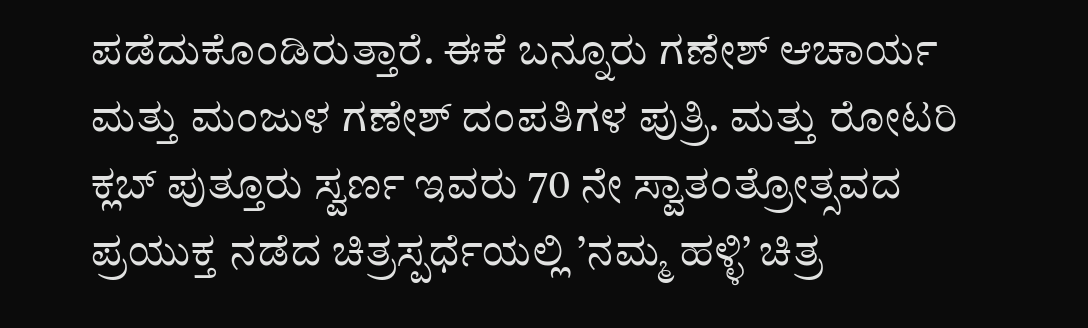ಪಡೆದುಕೊಂಡಿರುತ್ತಾರೆ. ಈಕೆ ಬನ್ನೂರು ಗಣೇಶ್ ಆಚಾರ್ಯ ಮತ್ತು ಮಂಜುಳ ಗಣೇಶ್ ದಂಪತಿಗಳ ಪುತ್ರಿ. ಮತ್ತು ರೋಟರಿ ಕ್ಲಬ್ ಪುತ್ತೂರು ಸ್ವರ್ಣ ಇವರು 70 ನೇ ಸ್ವಾತಂತ್ರೋತ್ಸವದ ಪ್ರಯುಕ್ತ ನಡೆದ ಚಿತ್ರಸ್ಪರ್ಧೆಯಲ್ಲಿ ’ನಮ್ಮ ಹಳ್ಳಿ’ ಚಿತ್ರ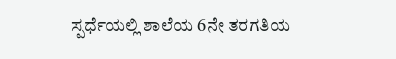ಸ್ಪರ್ಧೆಯಲ್ಲಿ ಶಾಲೆಯ 6ನೇ ತರಗತಿಯ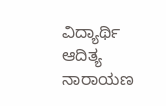ವಿದ್ಯಾರ್ಥಿ ಆದಿತ್ಯ ನಾರಾಯಣ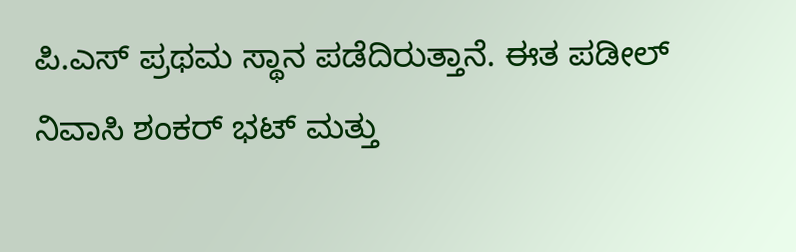ಪಿ.ಎಸ್ ಪ್ರಥಮ ಸ್ಥಾನ ಪಡೆದಿರುತ್ತಾನೆ. ಈತ ಪಡೀಲ್ ನಿವಾಸಿ ಶಂಕರ್ ಭಟ್ ಮತ್ತು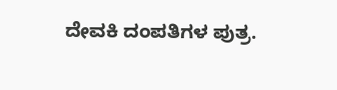ದೇವಕಿ ದಂಪತಿಗಳ ಪುತ್ರ.